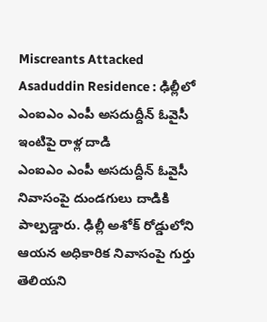Miscreants Attacked Asaduddin Residence : ఢిల్లీలో ఎంఐఎం ఎంపీ అసదుద్దీన్ ఓవైసీ ఇంటిపై రాళ్ల దాడి
ఎంఐఎం ఎంపీ అసదుద్దీన్ ఓవైసీ నివాసంపై దుండగులు దాడికి పాల్పడ్డారు. ఢిల్లీ అశోక్ రోడ్డులోని ఆయన అధికారిక నివాసంపై గుర్తు తెలియని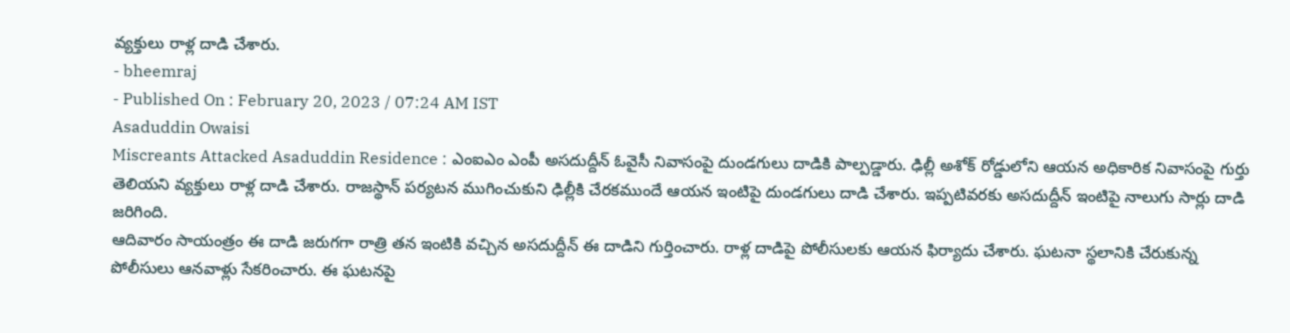వ్యక్తులు రాళ్ల దాడి చేశారు.
- bheemraj
- Published On : February 20, 2023 / 07:24 AM IST
Asaduddin Owaisi
Miscreants Attacked Asaduddin Residence : ఎంఐఎం ఎంపీ అసదుద్దీన్ ఓవైసీ నివాసంపై దుండగులు దాడికి పాల్పడ్డారు. ఢిల్లీ అశోక్ రోడ్డులోని ఆయన అధికారిక నివాసంపై గుర్తు తెలియని వ్యక్తులు రాళ్ల దాడి చేశారు. రాజస్థాన్ పర్యటన ముగించుకుని ఢిల్లీకి చేరకముందే ఆయన ఇంటిపై దుండగులు దాడి చేశారు. ఇప్పటివరకు అసదుద్దీన్ ఇంటిపై నాలుగు సార్లు దాడి జరిగింది.
ఆదివారం సాయంత్రం ఈ దాడి జరుగగా రాత్రి తన ఇంటికి వచ్చిన అసదుద్దీన్ ఈ దాడిని గుర్తించారు. రాళ్ల దాడిపై పోలీసులకు ఆయన ఫిర్యాదు చేశారు. ఘటనా స్థలానికి చేరుకున్న పోలీసులు ఆనవాళ్లు సేకరించారు. ఈ ఘటనపై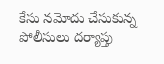కేసు నమోదు చేసుకున్న పోలీసులు దర్యాప్తు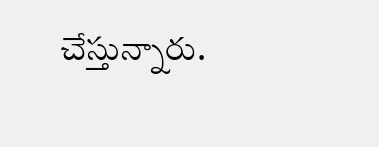చేస్తున్నారు.